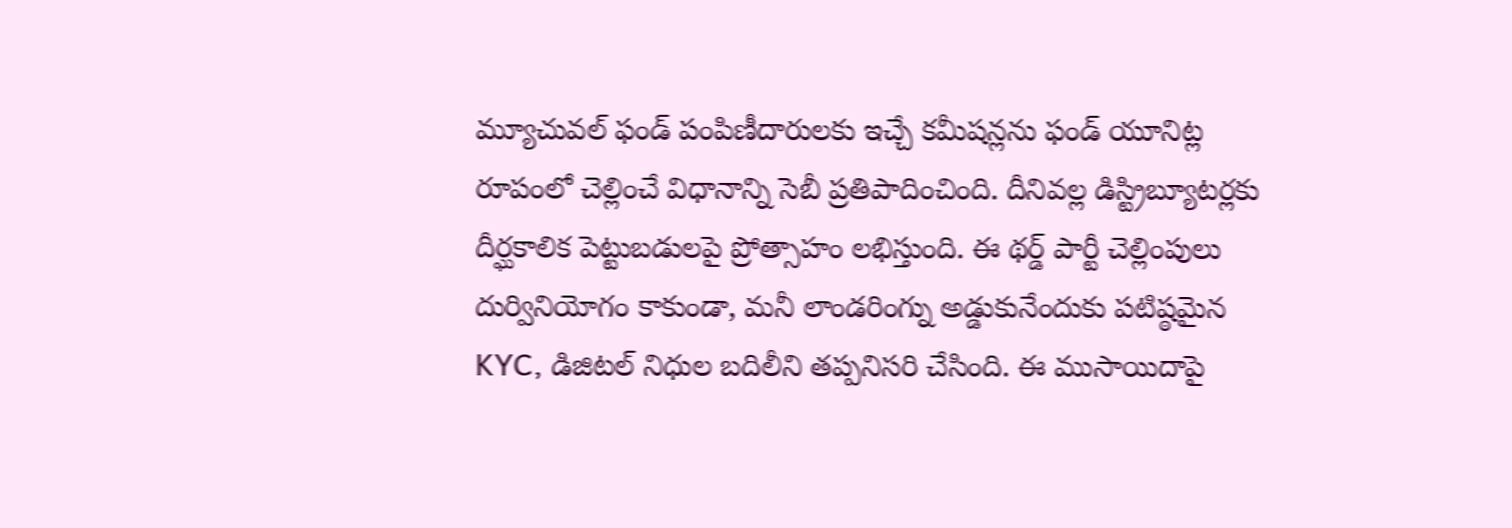మ్యూచువల్ ఫండ్ పంపిణీదారులకు ఇచ్చే కమీషన్లను ఫండ్ యూనిట్ల రూపంలో చెల్లించే విధానాన్ని సెబీ ప్రతిపాదించింది. దీనివల్ల డిస్ట్రిబ్యూటర్లకు దీర్ఘకాలిక పెట్టుబడులపై ప్రోత్సాహం లభిస్తుంది. ఈ థర్డ్ పార్టీ చెల్లింపులు దుర్వినియోగం కాకుండా, మనీ లాండరింగ్ను అడ్డుకునేందుకు పటిష్ఠమైన KYC, డిజిటల్ నిధుల బదిలీని తప్పనిసరి చేసింది. ఈ ముసాయిదాపై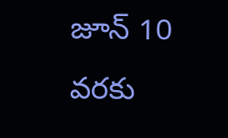జూన్ 10 వరకు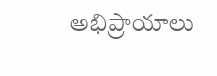అభిప్రాయాలు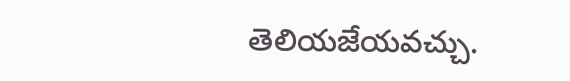తెలియజేయవచ్చు.